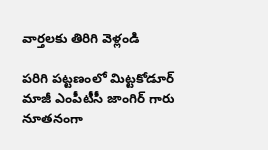వార్తలకు తిరిగి వెళ్లండి

పరిగి పట్టణంలో మిట్టకోడూర్ మాజీ ఎంపీటీసీ జాంగిర్ గారు నూతనంగా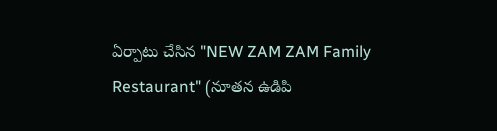ఏర్పాటు చేసిన "NEW ZAM ZAM Family Restaurant" (నూతన ఉడిపి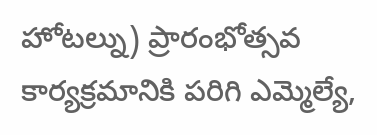హోటల్ను) ప్రారంభోత్సవ కార్యక్రమానికి పరిగి ఎమ్మెల్యే,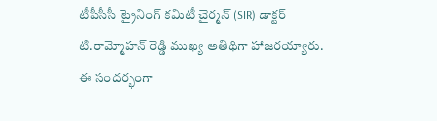టీపీసీసీ ట్రైనింగ్ కమిటీ చైర్మన్ (SIR) డాక్టర్ టి.రామ్మోహన్ రెడ్డి ముఖ్య అతిథిగా హాజరయ్యారు.
ఈ సందర్భంగా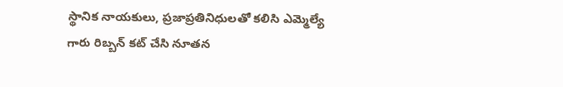స్థానిక నాయకులు, ప్రజాప్రతినిధులతో కలిసి ఎమ్మెల్యే గారు రిబ్బన్ కట్ చేసి నూతన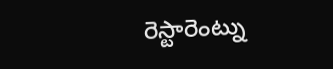రెస్టారెంట్ను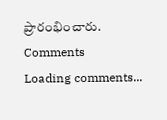ప్రారంభించారు.
Comments
Loading comments...